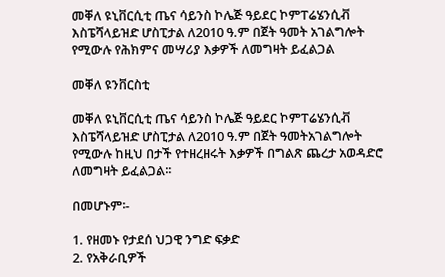መቐለ ዩኒቨርሲቲ ጤና ሳይንስ ኮሌጅ ዓይደር ኮምፐሬሄንሲቭ እስፔሻላይዝድ ሆስፒታል ለ2010 ዓ.ም በጀት ዓመት አገልግሎት የሚውሉ የሕክምና መሣሪያ እቃዎች ለመግዛት ይፈልጋል

መቐለ ዩንቨርስቲ

መቐለ ዩኒቨርሲቲ ጤና ሳይንስ ኮሌጅ ዓይደር ኮምፐሬሄንሲቭ እስፔሻላይዝድ ሆስፒታል ለ2010 ዓ.ም በጀት ዓመትአገልግሎት የሚውሉ ከዚህ በታች የተዘረዘሩት እቃዎች በግልጽ ጨረታ አወዳድሮ ለመግዛት ይፈልጋል፡፡

በመሆኑም፡-

1. የዘመኑ የታደሰ ህጋዊ ንግድ ፍቃድ
2. የአቅራቢዎች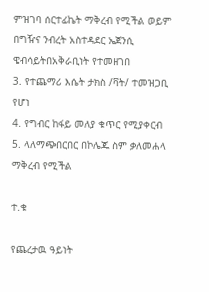ምዝገባ ሰርተፊኬት ማቅረብ የሚችል ወይም በግዥና ንብረት አስተዳደር ኤጀንሲ ዌብሳይትበአቅራቢነት የተመዘገበ
3. የተጨማሪ እሴት ታክስ /ቫት/ ተመዝጋቢ የሆነ
4. የግብር ከፋይ መለያ ቁጥር የሚያቀርብ
5. ላለማጭበርበር በኮሌጁ ስም ቃለመሐላ ማቅረብ የሚችል

ተ.ቁ

የጨረታዉ ዓይነት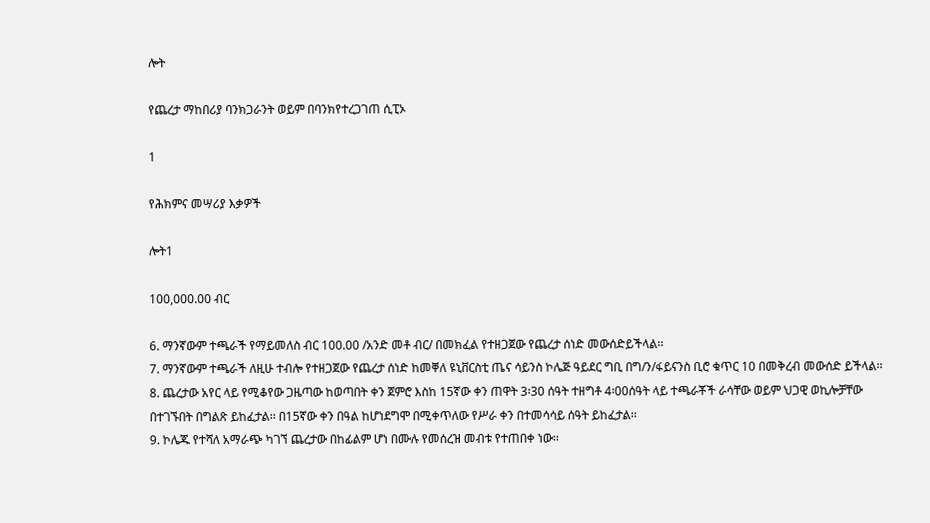ሎት

የጨረታ ማከበሪያ ባንክጋራንት ወይም በባንክየተረጋገጠ ሲፒኦ

1

የሕክምና መሣሪያ እቃዎች

ሎት1

100,000.00 ብር

6. ማንኛውም ተጫራች የማይመለስ ብር 100.00 /አንድ መቶ ብር/ በመክፈል የተዘጋጀው የጨረታ ሰነድ መውሰድይችላል፡፡
7. ማንኛውም ተጫራች ለዚሁ ተብሎ የተዘጋጀው የጨረታ ሰነድ ከመቐለ ዩኒቨርስቲ ጤና ሳይንስ ኮሌጅ ዓይደር ግቢ በግ/ን/ፋይናንስ ቢሮ ቁጥር 10 በመቅረብ መውሰድ ይችላል፡፡
8. ጨረታው አየር ላይ የሚቆየው ጋዜጣው ከወጣበት ቀን ጀምሮ እስከ 15ኛው ቀን ጠዋት 3፡30 ሰዓት ተዘግቶ 4፡00ሰዓት ላይ ተጫራቾች ራሳቸው ወይም ህጋዊ ወኪሎቻቸው በተገኙበት በግልጽ ይከፈታል፡፡ በ15ኛው ቀን በዓል ከሆነደግሞ በሚቀጥለው የሥራ ቀን በተመሳሳይ ሰዓት ይከፈታል፡፡
9. ኮሌጁ የተሻለ አማራጭ ካገኘ ጨረታው በከፊልም ሆነ በሙሉ የመሰረዝ መብቱ የተጠበቀ ነው፡፡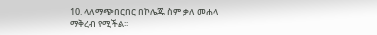10. ላለማጭበርበር በኮሌጁ ስም ቃለ መሐላ ማቅረብ የሚችል፡፡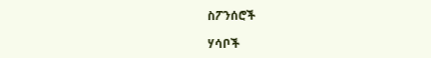ስፖንሰሮች

ሃሳቦች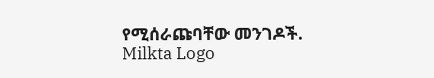የሚሰራጩባቸው መንገዶች.
Milkta Logo